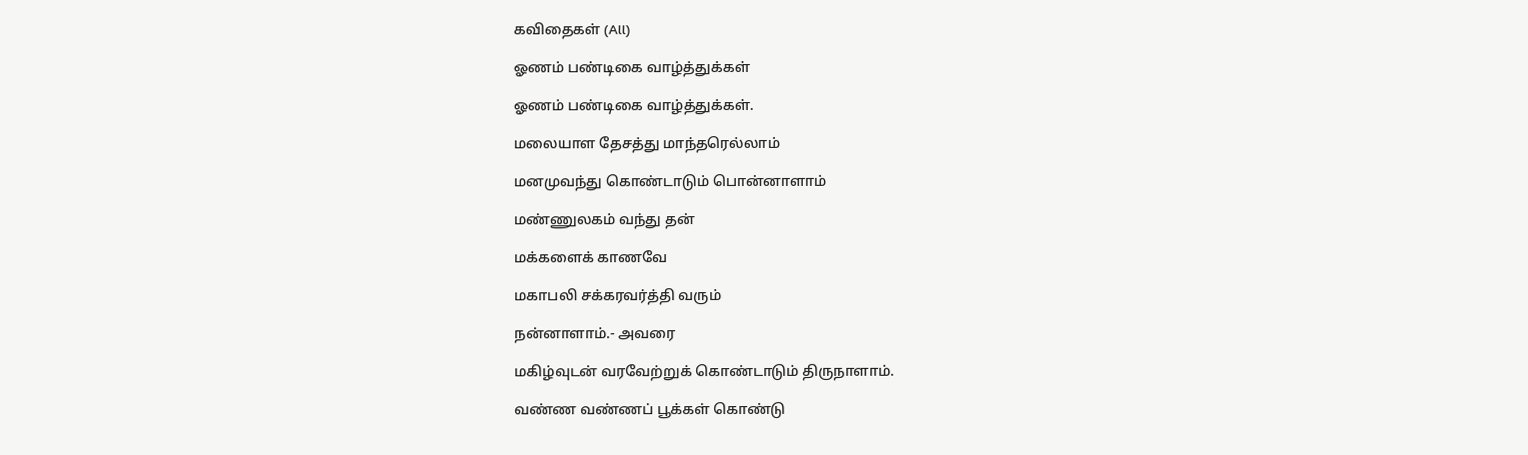கவிதைகள் (All)

ஓணம் பண்டிகை வாழ்த்துக்கள்

ஓணம் பண்டிகை வாழ்த்துக்கள்.

மலையாள தேசத்து மாந்தரெல்லாம்

மனமுவந்து கொண்டாடும் பொன்னாளாம்

மண்ணுலகம் வந்து தன்

மக்களைக் காணவே

மகாபலி சக்கரவர்த்தி வரும்

நன்னாளாம்.- அவரை

மகிழ்வுடன் வரவேற்றுக் கொண்டாடும் திருநாளாம்.

வண்ண வண்ணப் பூக்கள் கொண்டு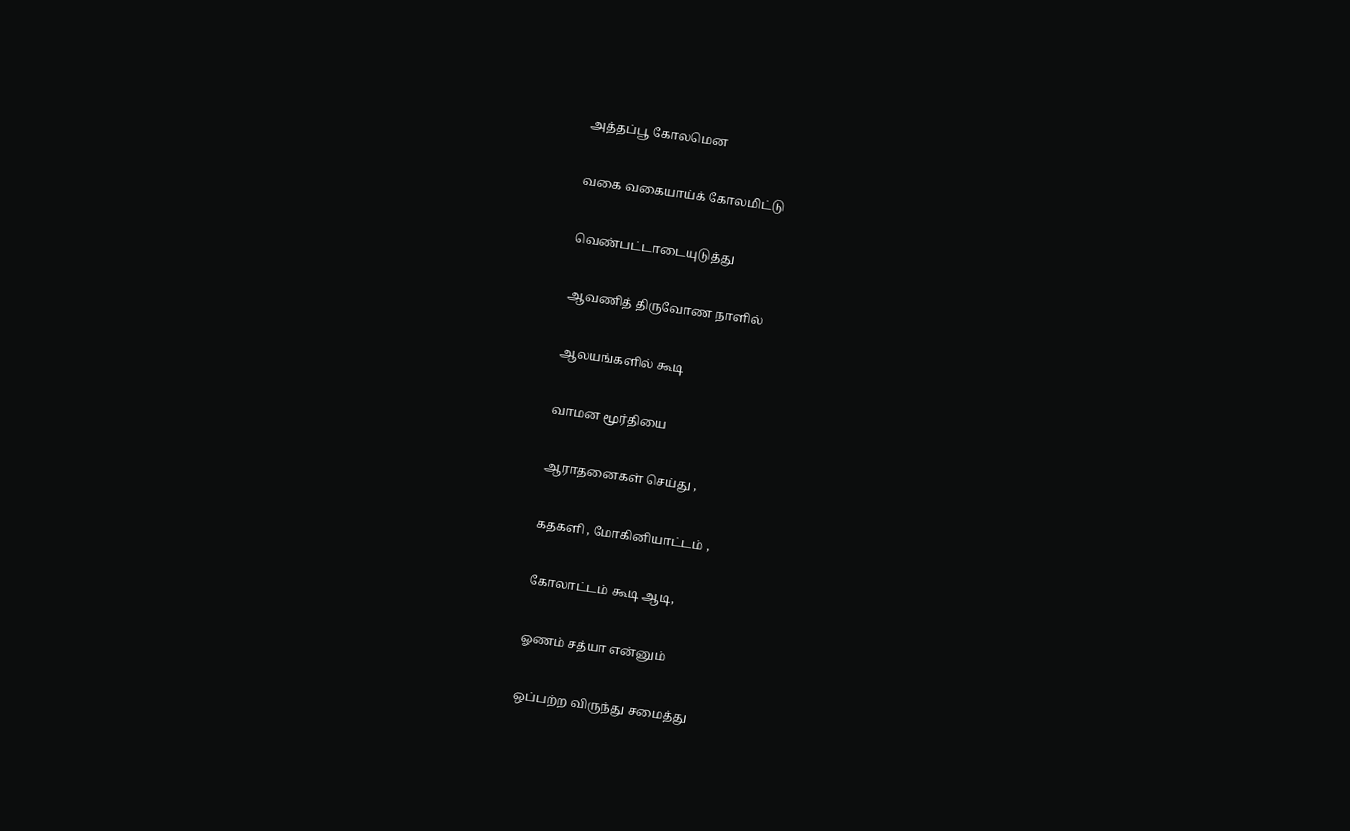அத்தப்பூ கோலமென

வகை வகையாய்க் கோலமிட்டு

வெண்பட்டாடையுடுத்து

ஆவணித் திருவோண நாளில்

ஆலயங்களில் கூடி

வாமன மூர்தியை

ஆராதனைகள் செய்து ,

கதகளி , மோகினியாட்டம் ,

கோலாட்டம் கூடி ஆடி,

ஓணம் சத்யா என்னும்

ஒப்பற்ற விருந்து சமைத்து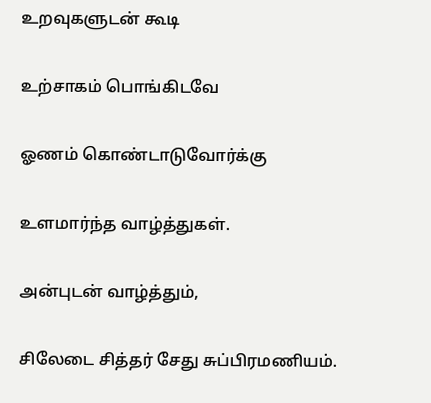உறவுகளுடன் கூடி

உற்சாகம் பொங்கிடவே

ஓணம் கொண்டாடுவோர்க்கு

உளமார்ந்த வாழ்த்துகள்.

அன்புடன் வாழ்த்தும்,

சிலேடை சித்தர் சேது சுப்பிரமணியம்.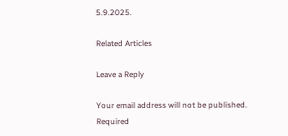5.9.2025.

Related Articles

Leave a Reply

Your email address will not be published. Required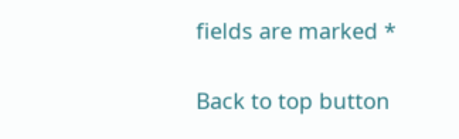fields are marked *

Back to top button